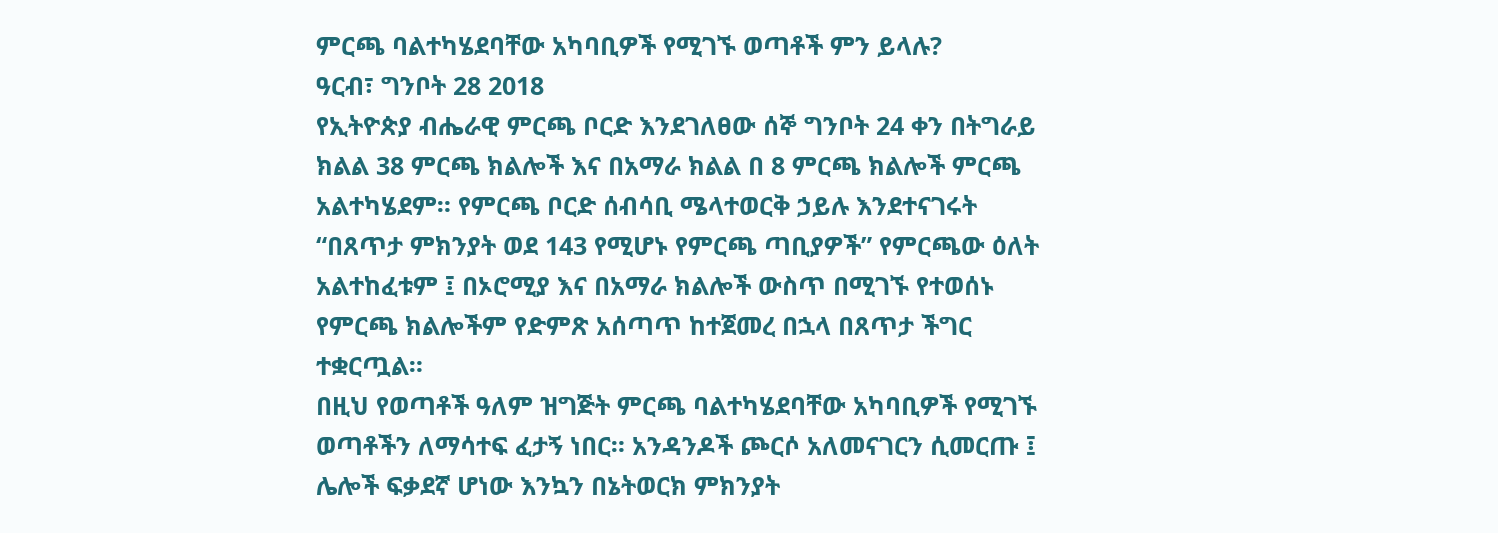ምርጫ ባልተካሄደባቸው አካባቢዎች የሚገኙ ወጣቶች ምን ይላሉ?
ዓርብ፣ ግንቦት 28 2018
የኢትዮጵያ ብሔራዊ ምርጫ ቦርድ እንደገለፀው ሰኞ ግንቦት 24 ቀን በትግራይ ክልል 38 ምርጫ ክልሎች እና በአማራ ክልል በ 8 ምርጫ ክልሎች ምርጫ አልተካሄደም። የምርጫ ቦርድ ሰብሳቢ ሜላተወርቅ ኃይሉ እንደተናገሩት “በጸጥታ ምክንያት ወደ 143 የሚሆኑ የምርጫ ጣቢያዎች” የምርጫው ዕለት አልተከፈቱም ፤ በኦሮሚያ እና በአማራ ክልሎች ውስጥ በሚገኙ የተወሰኑ የምርጫ ክልሎችም የድምጽ አሰጣጥ ከተጀመረ በኋላ በጸጥታ ችግር ተቋርጧል።
በዚህ የወጣቶች ዓለም ዝግጅት ምርጫ ባልተካሄደባቸው አካባቢዎች የሚገኙ ወጣቶችን ለማሳተፍ ፈታኝ ነበር። አንዳንዶች ጮርሶ አለመናገርን ሲመርጡ ፤ ሌሎች ፍቃደኛ ሆነው እንኳን በኔትወርክ ምክንያት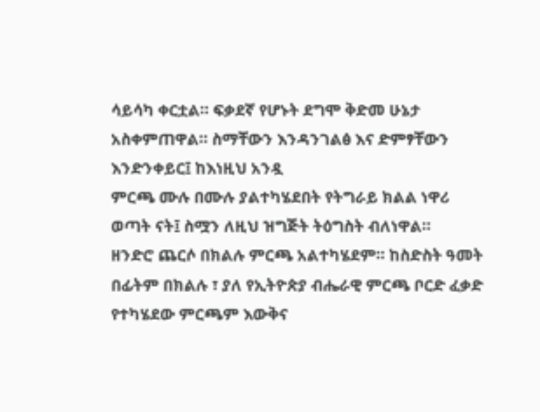ሳይሳካ ቀርቷል። ፍቃደኛ የሆኑት ደግሞ ቅድመ ሁኔታ አስቀምጠዋል። ስማቸውን እንዳንገልፅ እና ድምፃቸውን እንድንቀይር፤ ከእነዚህ አንዷ
ምርጫ ሙሉ በሙሉ ያልተካሄደበት የትግራይ ክልል ነዋሪ ወጣት ናት፤ ስሟን ለዚህ ዝግጅት ትዕግስት ብለነዋል።
ዘንድሮ ጨርሶ በክልሉ ምርጫ አልተካሄደም። ከስድስት ዓመት በፊትም በክልሉ ፣ ያለ የኢትዮጵያ ብሔራዊ ምርጫ ቦርድ ፈቃድ የተካሄደው ምርጫም እውቅና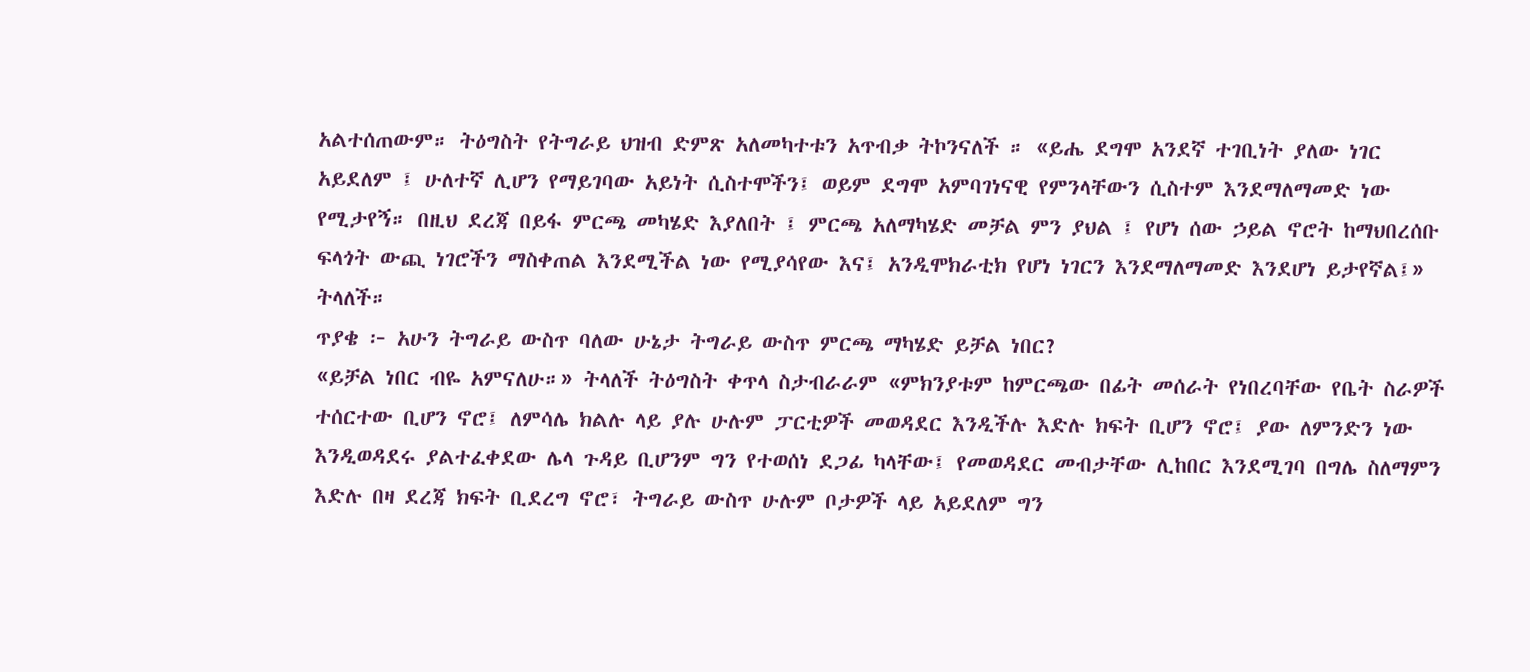አልተሰጠውም። ትዕግስት የትግራይ ህዝብ ድምጽ አለመካተቱን አጥብቃ ትኮንናለች ። «ይሔ ደግሞ አንደኛ ተገቢነት ያለው ነገር አይደለም ፤ ሁለተኛ ሊሆን የማይገባው አይነት ሲስተሞችን፤ ወይም ደግሞ አምባገነናዊ የምንላቸውን ሲስተም እንደማለማመድ ነው የሚታየኝ። በዚህ ደረጃ በይፋ ምርጫ መካሄድ እያለበት ፤ ምርጫ አለማካሄድ መቻል ምን ያህል ፤ የሆነ ሰው ኃይል ኖሮት ከማህበረሰቡ ፍላጎት ውጪ ነገሮችን ማስቀጠል እንደሚችል ነው የሚያሳየው እና፤ አንዲሞክራቲክ የሆነ ነገርን እንደማለማመድ እንደሆነ ይታየኛል፤» ትላለች።
ጥያቄ ፦ አሁን ትግራይ ውስጥ ባለው ሁኔታ ትግራይ ውስጥ ምርጫ ማካሄድ ይቻል ነበር?
«ይቻል ነበር ብዬ አምናለሁ።» ትላለች ትዕግስት ቀጥላ ስታብራራም «ምክንያቱም ከምርጫው በፊት መሰራት የነበረባቸው የቤት ስራዎች ተሰርተው ቢሆን ኖሮ፤ ለምሳሌ ክልሉ ላይ ያሉ ሁሉም ፓርቲዎች መወዳደር እንዲችሉ እድሉ ክፍት ቢሆን ኖሮ፤ ያው ለምንድን ነው እንዲወዳደሩ ያልተፈቀደው ሌላ ጉዳይ ቢሆንም ግን የተወሰነ ደጋፊ ካላቸው፤ የመወዳደር መብታቸው ሊከበር እንደሚገባ በግሌ ስለማምን እድሉ በዛ ደረጃ ክፍት ቢደረግ ኖሮ፣ ትግራይ ውስጥ ሁሉም ቦታዎች ላይ አይደለም ግን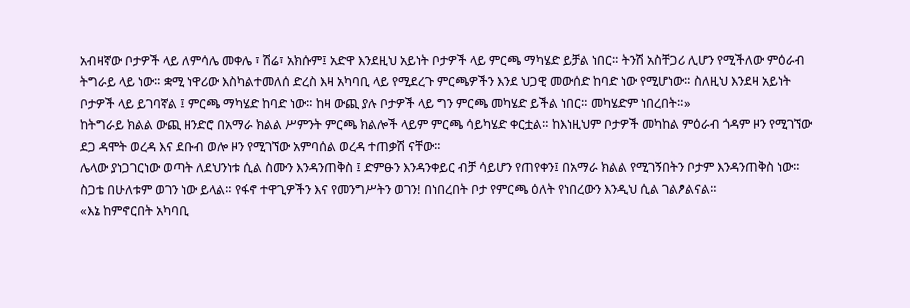አብዛኛው ቦታዎች ላይ ለምሳሌ መቀሌ ፣ ሽሬ፣ አክሱም፤ አድዋ እንደዚህ አይነት ቦታዎች ላይ ምርጫ ማካሄድ ይቻል ነበር። ትንሽ አስቸጋሪ ሊሆን የሚችለው ምዕራብ ትግራይ ላይ ነው። ቋሚ ነዋሪው እስካልተመለሰ ድረስ እዛ አካባቢ ላይ የሚደረጉ ምርጫዎችን እንደ ህጋዊ መውሰድ ከባድ ነው የሚሆነው። ስለዚህ እንደዛ አይነት ቦታዎች ላይ ይገባኛል ፤ ምርጫ ማካሄድ ከባድ ነው። ከዛ ውጪ ያሉ ቦታዎች ላይ ግን ምርጫ መካሄድ ይችል ነበር። መካሄድም ነበረበት።»
ከትግራይ ክልል ውጪ ዘንድሮ በአማራ ክልል ሥምንት ምርጫ ክልሎች ላይም ምርጫ ሳይካሄድ ቀርቷል። ከእነዚህም ቦታዎች መካከል ምዕራብ ጎዳም ዞን የሚገኘው ደጋ ዳሞት ወረዳ እና ደቡብ ወሎ ዞን የሚገኘው አምባሰል ወረዳ ተጠቃሽ ናቸው።
ሌላው ያነጋገርነው ወጣት ለደህንነቱ ሲል ስሙን እንዳንጠቅስ ፤ ድምፁን እንዳንቀይር ብቻ ሳይሆን የጠየቀን፤ በአማራ ክልል የሚገኝበትን ቦታም እንዳንጠቅስ ነው። ስጋቴ በሁለቱም ወገን ነው ይላል። የፋኖ ተዋጊዎችን እና የመንግሥትን ወገን! በነበረበት ቦታ የምርጫ ዕለት የነበረውን እንዲህ ሲል ገልፆልናል።
«እኔ ከምኖርበት አካባቢ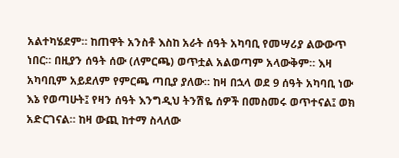አልተካሄደም። ከጠዋት አንስቶ እስከ አራት ሰዓት አካባቢ የመሣሪያ ልውውጥ ነበር። በዚያን ሰዓት ሰው (ለምርጫ) ወጥቷል አልወጣም አላውቅም። እዛ አካባቢም አይደለም የምርጫ ጣቢያ ያለው። ከዛ በኋላ ወደ 9 ሰዓት አካባቢ ነው እኔ የወጣሁት፤ የዛን ሰዓት እንግዲህ ትንሽዬ ሰዎች በመስመሩ ወጥተናል፤ ወክ አድርገናል። ከዛ ውጪ ከተማ ስላለው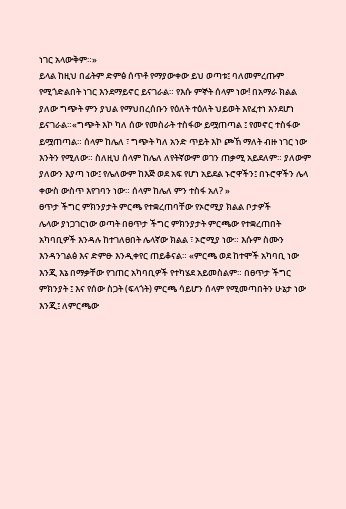ነገር አላውቅም።»
ይላል ከዚህ በፊትም ድምፅ ሰጥቶ የማያውቀው ይህ ወጣቱ፤ ባለመምረጡም የሚጎድልበት ነገር እንደማይኖር ይናገራል። የእሱ ምኞት ሰላም ነው! በአማራ ክልል ያለው ግጭት ምን ያህል የማህበረሰቡን የዕለት ተዕለት ህይወት እየፈተነ እንደሆነ ይናገራል።«ግጭት እኮ ካለ ሰው የመስራት ተስፋው ይሟጠጣል ፤ የመኖር ተስፋው ይሟጠጣል። ሰላም ከሌለ ፣ ግጭት ካለ አንድ ጥይት እኮ ጮኸ ማለት ብዙ ነገር ነው እንትን የሚለው። ስለዚህ ሰላም ከሌለ ለየትኛውም ወገን ጠቃሚ አይደለም። ያለውም ያለውን እያጣ ነው፤ የሌለውም ከእጅ ወደ አፍ የሆነ አይደል ኑሮዋችን፤ በኑሮዋችን ሌላ ቀውስ ውስጥ እየገባን ነው። ሰላም ከሌለ ምን ተስፋ አለ? »
ፀጥታ ችግር ምክንያታት ምርጫ የተቋረጠባቸው የኦሮሚያ ክልል ቦታዎች
ሌላው ያነጋገርነው ወጣት በፀጥታ ችግር ምክንያታት ምርጫው የተቋረጠበት አካባቢዎች እንዳሉ ከተገለፀበት ሌላኛው ክልል ፣ ኦሮሚያ ነው። እሱም ስሙን እንዳንገልፅ እና ድምፁ እንዲቀየር ጠይቆናል። «ምርጫ ወደ ከተሞች አካባቢ ነው እንጂ እኔ በማቃቸው የገጠር አካባቢዎች የተካሄደ አይመስልም። በፀጥታ ችግር ምክንያት ፤ እና የሰው ስጋት (ፍላጎት) ምርጫ ሳይሆን ሰላም የሚመጣበትን ሁኔታ ነው እንጂ፤ ለምርጫው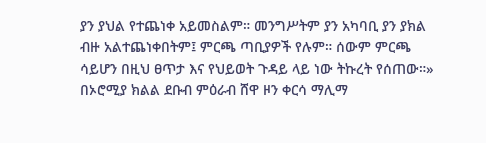ያን ያህል የተጨነቀ አይመስልም። መንግሥትም ያን አካባቢ ያን ያክል ብዙ አልተጨነቀበትም፤ ምርጫ ጣቢያዎች የሉም። ሰውም ምርጫ ሳይሆን በዚህ ፀጥታ እና የህይወት ጉዳይ ላይ ነው ትኩረት የሰጠው።»
በኦሮሚያ ክልል ደቡብ ምዕራብ ሸዋ ዞን ቀርሳ ማሊማ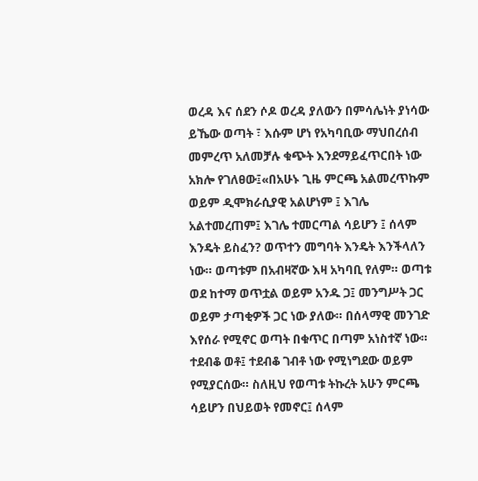ወረዳ እና ሰደን ሶዶ ወረዳ ያለውን በምሳሌነት ያነሳው ይኼው ወጣት ፣ እሱም ሆነ የአካባቢው ማህበረሰብ መምረጥ አለመቻሉ ቁጭት እንደማይፈጥርበት ነው አክሎ የገለፀው፤«በአሁኑ ጊዜ ምርጫ አልመረጥኩም ወይም ዲሞክራሲያዊ አልሆነም ፤ እገሌ አልተመረጠም፤ እገሌ ተመርጣል ሳይሆን ፤ ሰላም እንዴት ይስፈን? ወጥተን መግባት እንዴት እንችላለን ነው። ወጣቱም በአብዛኛው እዛ አካባቢ የለም። ወጣቱ ወደ ከተማ ወጥቷል ወይም አንዱ ጋ፤ መንግሥት ጋር ወይም ታጣቂዎች ጋር ነው ያለው። በሰላማዊ መንገድ እየሰራ የሚኖር ወጣት በቁጥር በጣም አነስተኛ ነው። ተደብቆ ወቶ፤ ተደብቆ ገብቶ ነው የሚነግደው ወይም የሚያርሰው። ስለዚህ የወጣቱ ትኩረት አሁን ምርጫ ሳይሆን በህይወት የመኖር፤ ሰላም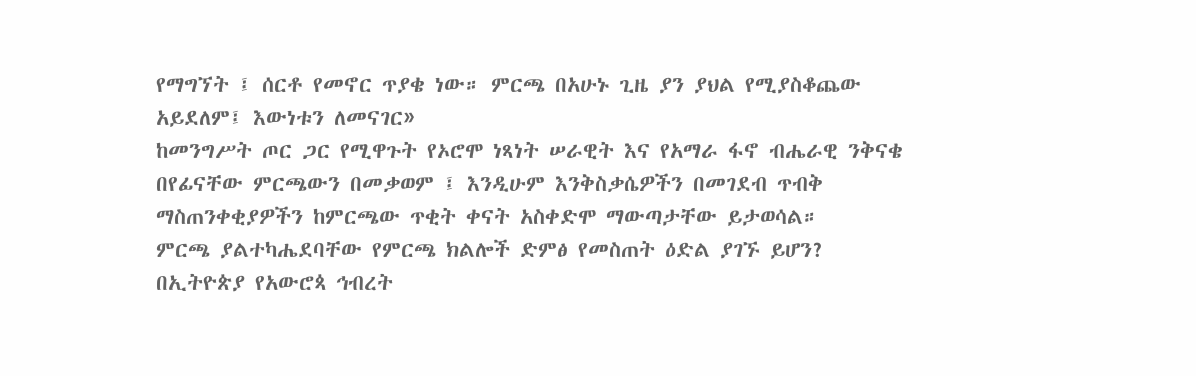የማግኘት ፤ ሰርቶ የመኖር ጥያቄ ነው። ምርጫ በአሁኑ ጊዜ ያን ያህል የሚያስቆጨው አይደለም፤ እውነቱን ለመናገር»
ከመንግሥት ጦር ጋር የሚዋጉት የኦሮሞ ነጻነት ሠራዊት እና የአማራ ፋኖ ብሔራዊ ንቅናቄ በየፊናቸው ምርጫውን በመቃወም ፤ እንዲሁም እንቅስቃሴዎችን በመገደብ ጥብቅ ማስጠንቀቂያዎችን ከምርጫው ጥቂት ቀናት አስቀድሞ ማውጣታቸው ይታወሳል።
ምርጫ ያልተካሔደባቸው የምርጫ ክልሎች ድምፅ የመስጠት ዕድል ያገኙ ይሆን?
በኢትዮጵያ የአውሮጳ ኅብረት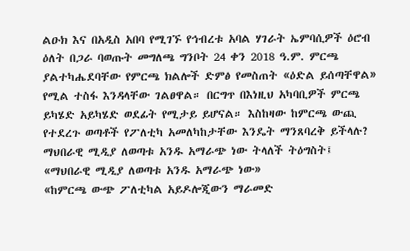ልዑክ እና በአዲስ አበባ የሚገኙ የኅብረቱ አባል ሃገራት ኤምባሲዎች ዕሮብ ዕለት በጋራ ባወጡት መግለጫ ግንቦት 24 ቀን 2018 ዓ.ም. ምርጫ ያልተካሔደባቸው የምርጫ ክልሎች ድምፅ የመስጠት «ዕድል ይሰጣቸዋል» የሚል ተስፋ እንዳላቸው ገልፀዋል። በርግጥ በእነዚህ አካባቢዎች ምርጫ ይካሄድ አይካሄድ ወደፊት የሚታይ ይሆናል። እስከዛው ከምርጫ ውጪ የተደረጉ ወጣቶች የፖለቲካ አመለካከታቸው እንዴት ማንጸባረቅ ይችላሉ? ማህበራዊ ሚዲያ ለወጣቱ አንዱ አማራጭ ነው ትላለች ትዕግስት፤
«ማህበራዊ ሚዲያ ለወጣቱ አንዱ አማራጭ ነው»
«ከምርጫ ውጭ ፖለቲካል አይዶሎጂውን ማራመድ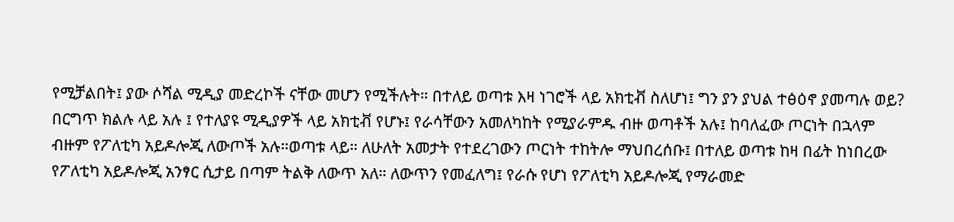የሚቻልበት፤ ያው ሶሻል ሚዲያ መድረኮች ናቸው መሆን የሚችሉት። በተለይ ወጣቱ እዛ ነገሮች ላይ አክቲቭ ስለሆነ፤ ግን ያን ያህል ተፅዕኖ ያመጣሉ ወይ? በርግጥ ክልሉ ላይ አሉ ፤ የተለያዩ ሚዲያዎች ላይ አክቲቭ የሆኑ፤ የራሳቸውን አመለካከት የሚያራምዱ ብዙ ወጣቶች አሉ፤ ከባለፈው ጦርነት በኋላም ብዙም የፖለቲካ አይዶሎጂ ለውጦች አሉ።ወጣቱ ላይ። ለሁለት አመታት የተደረገውን ጦርነት ተከትሎ ማህበረሰቡ፤ በተለይ ወጣቱ ከዛ በፊት ከነበረው የፖለቲካ አይዶሎጂ አንፃር ሲታይ በጣም ትልቅ ለውጥ አለ። ለውጥን የመፈለግ፤ የራሱ የሆነ የፖለቲካ አይዶሎጂ የማራመድ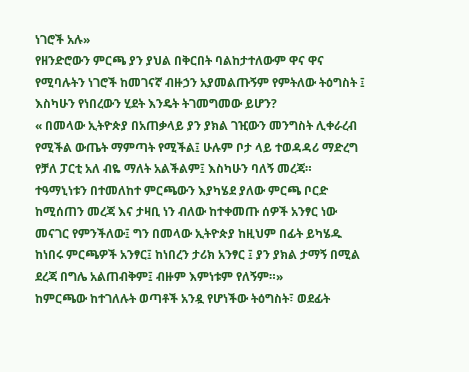ነገሮች አሉ»
የዘንድሮውን ምርጫ ያን ያህል በቅርበት ባልከታተለውም ዋና ዋና የሚባሉትን ነገሮች ከመገናኛ ብዙኃን አያመልጡኝም የምትለው ትዕግስት ፤ እስካሁን የነበረውን ሂደት እንዴት ትገመግመው ይሆን?
« በመላው ኢትዮጵያ በአጠቃላይ ያን ያክል ገዢውን መንግስት ሊቀራረብ የሚችል ውጤት ማምጣት የሚችል፤ ሁሉም ቦታ ላይ ተወዳዳሪ ማድረግ የቻለ ፓርቲ አለ ብዬ ማለት አልችልም፤ እስካሁን ባለኝ መረጃ። ተዓማኒነቱን በተመለከተ ምርጫውን እያካሄደ ያለው ምርጫ ቦርድ ከሚሰጠን መረጃ እና ታዛቢ ነን ብለው ከተቀመጡ ሰዎች አንፃር ነው መናገር የምንችለው፤ ግን በመላው ኢትዮጵያ ከዚህም በፊት ይካሄዱ ከነበሩ ምርጫዎች አንፃር፤ ከነበረን ታሪክ አንፃር ፤ ያን ያክል ታማኝ በሚል ደረጃ በግሌ አልጠብቅም፤ ብዙም እምነቱም የለኝም።»
ከምርጫው ከተገለሉት ወጣቶች አንዷ የሆነችው ትዕግስት፣ ወደፊት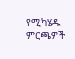የሚካሄዱ ምርጫዎች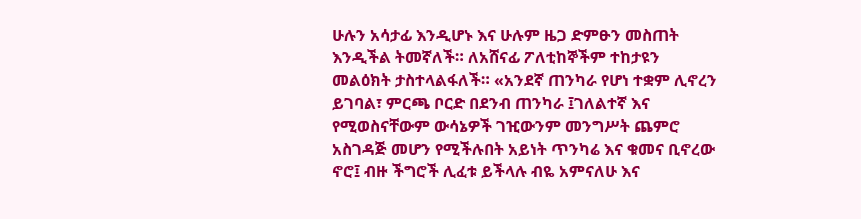ሁሉን አሳታፊ እንዲሆኑ እና ሁሉም ዜጋ ድምፁን መስጠት እንዲችል ትመኛለች። ለአሸናፊ ፖለቲከኞችም ተከታዩን መልዕክት ታስተላልፋለች። «አንደኛ ጠንካራ የሆነ ተቋም ሊኖረን ይገባል፣ ምርጫ ቦርድ በደንብ ጠንካራ ፤ገለልተኛ እና የሚወስናቸውም ውሳኔዎች ገዢውንም መንግሥት ጨምሮ አስገዳጅ መሆን የሚችሉበት አይነት ጥንካሬ እና ቁመና ቢኖረው ኖሮ፤ ብዙ ችግሮች ሊፈቱ ይችላሉ ብዬ አምናለሁ እና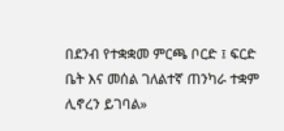በደንብ የተቋቋመ ምርጫ ቦርድ ፤ ፍርድ ቤት እና መሰል ገለልተኛ ጠንካራ ተቋም ሊኖረን ይገባል»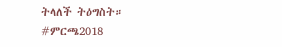ትላለች ትዕግስት።
#ምርጫ2018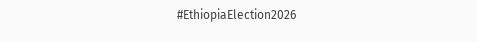#EthiopiaElection2026